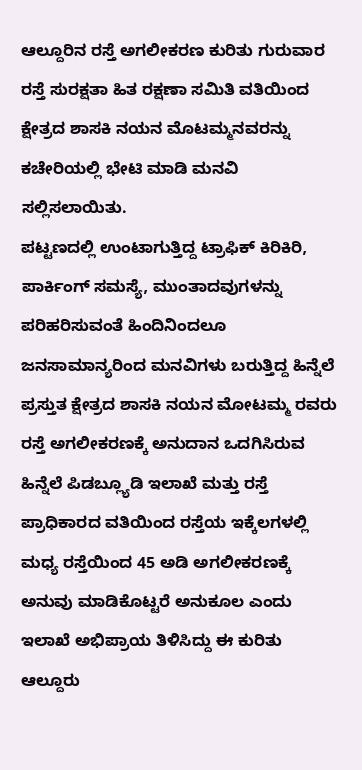ಆಲ್ದೂರಿನ ರಸ್ತೆ ಅಗಲೀಕರಣ ಕುರಿತು ಗುರುವಾರ ರಸ್ತೆ ಸುರಕ್ಷತಾ ಹಿತ ರಕ್ಷಣಾ ಸಮಿತಿ ವತಿಯಿಂದ ಕ್ಷೇತ್ರದ ಶಾಸಕಿ ನಯನ ಮೊಟಮ್ಮನವರನ್ನು ಕಚೇರಿಯಲ್ಲಿ ಭೇಟಿ ಮಾಡಿ ಮನವಿ ಸಲ್ಲಿಸಲಾಯಿತು.
ಪಟ್ಟಣದಲ್ಲಿ ಉಂಟಾಗುತ್ತಿದ್ದ ಟ್ರಾಫಿಕ್ ಕಿರಿಕಿರಿ, ಪಾರ್ಕಿಂಗ್ ಸಮಸ್ಯೆ, ಮುಂತಾದವುಗಳನ್ನು ಪರಿಹರಿಸುವಂತೆ ಹಿಂದಿನಿಂದಲೂ ಜನಸಾಮಾನ್ಯರಿಂದ ಮನವಿಗಳು ಬರುತ್ತಿದ್ದ ಹಿನ್ನೆಲೆ ಪ್ರಸ್ತುತ ಕ್ಷೇತ್ರದ ಶಾಸಕಿ ನಯನ ಮೋಟಮ್ಮ ರವರು ರಸ್ತೆ ಅಗಲೀಕರಣಕ್ಕೆ ಅನುದಾನ ಒದಗಿಸಿರುವ ಹಿನ್ನೆಲೆ ಪಿಡಬ್ಲ್ಯೂಡಿ ಇಲಾಖೆ ಮತ್ತು ರಸ್ತೆ ಪ್ರಾಧಿಕಾರದ ವತಿಯಿಂದ ರಸ್ತೆಯ ಇಕ್ಕೆಲಗಳಲ್ಲಿ ಮಧ್ಯ ರಸ್ತೆಯಿಂದ 45 ಅಡಿ ಅಗಲೀಕರಣಕ್ಕೆ ಅನುವು ಮಾಡಿಕೊಟ್ಟರೆ ಅನುಕೂಲ ಎಂದು ಇಲಾಖೆ ಅಭಿಪ್ರಾಯ ತಿಳಿಸಿದ್ದು ಈ ಕುರಿತು ಆಲ್ದೂರು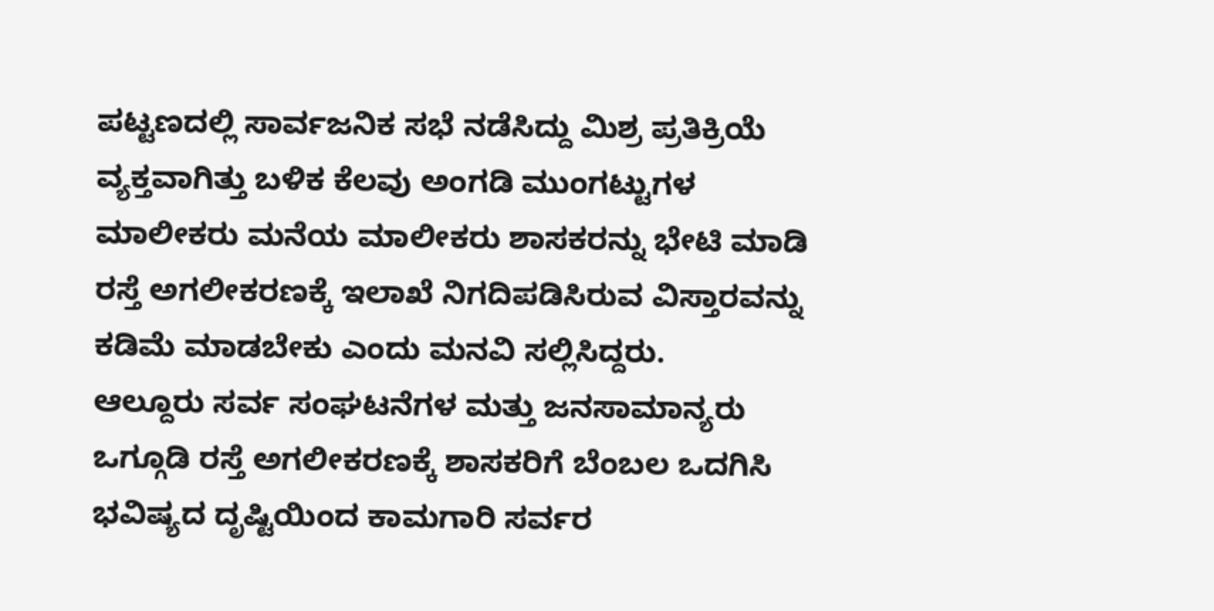ಪಟ್ಟಣದಲ್ಲಿ ಸಾರ್ವಜನಿಕ ಸಭೆ ನಡೆಸಿದ್ದು ಮಿಶ್ರ ಪ್ರತಿಕ್ರಿಯೆ ವ್ಯಕ್ತವಾಗಿತ್ತು ಬಳಿಕ ಕೆಲವು ಅಂಗಡಿ ಮುಂಗಟ್ಟುಗಳ ಮಾಲೀಕರು ಮನೆಯ ಮಾಲೀಕರು ಶಾಸಕರನ್ನು ಭೇಟಿ ಮಾಡಿ ರಸ್ತೆ ಅಗಲೀಕರಣಕ್ಕೆ ಇಲಾಖೆ ನಿಗದಿಪಡಿಸಿರುವ ವಿಸ್ತಾರವನ್ನು ಕಡಿಮೆ ಮಾಡಬೇಕು ಎಂದು ಮನವಿ ಸಲ್ಲಿಸಿದ್ದರು.
ಆಲ್ದೂರು ಸರ್ವ ಸಂಘಟನೆಗಳ ಮತ್ತು ಜನಸಾಮಾನ್ಯರು ಒಗ್ಗೂಡಿ ರಸ್ತೆ ಅಗಲೀಕರಣಕ್ಕೆ ಶಾಸಕರಿಗೆ ಬೆಂಬಲ ಒದಗಿಸಿ ಭವಿಷ್ಯದ ದೃಷ್ಟಿಯಿಂದ ಕಾಮಗಾರಿ ಸರ್ವರ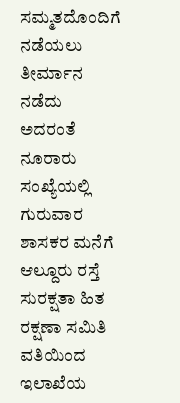ಸಮ್ಮತದೊಂದಿಗೆ ನಡೆಯಲು ತೀರ್ಮಾನ ನಡೆದು ಅದರಂತೆ ನೂರಾರು ಸಂಖ್ಯೆಯಲ್ಲಿ ಗುರುವಾರ ಶಾಸಕರ ಮನೆಗೆ ಆಲ್ದೂರು ರಸ್ತೆ ಸುರಕ್ಷತಾ ಹಿತ ರಕ್ಷಣಾ ಸಮಿತಿ ವತಿಯಿಂದ ಇಲಾಖೆಯ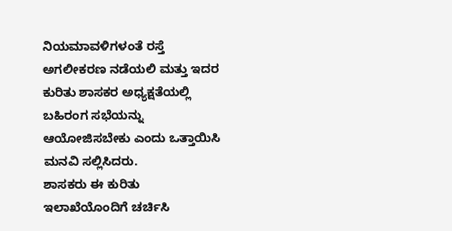ನಿಯಮಾವಳಿಗಳಂತೆ ರಸ್ತೆ ಅಗಲೀಕರಣ ನಡೆಯಲಿ ಮತ್ತು ಇದರ ಕುರಿತು ಶಾಸಕರ ಅಧ್ಯಕ್ಷತೆಯಲ್ಲಿ ಬಹಿರಂಗ ಸಭೆಯನ್ನು ಆಯೋಜಿಸಬೇಕು ಎಂದು ಒತ್ತಾಯಿಸಿ ಮನವಿ ಸಲ್ಲಿಸಿದರು.
ಶಾಸಕರು ಈ ಕುರಿತು ಇಲಾಖೆಯೊಂದಿಗೆ ಚರ್ಚಿಸಿ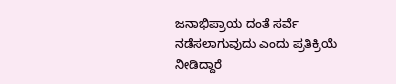ಜನಾಭಿಪ್ರಾಯ ದಂತೆ ಸರ್ವೆ ನಡೆಸಲಾಗುವುದು ಎಂದು ಪ್ರತಿಕ್ರಿಯೆ ನೀಡಿದ್ದಾರೆ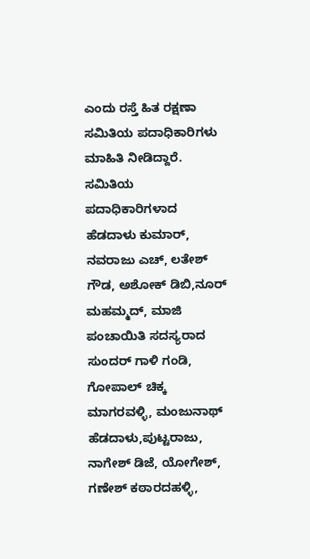ಎಂದು ರಸ್ತೆ ಹಿತ ರಕ್ಷಣಾ ಸಮಿತಿಯ ಪದಾಧಿಕಾರಿಗಳು ಮಾಹಿತಿ ನೀಡಿದ್ದಾರೆ.
ಸಮಿತಿಯ ಪದಾಧಿಕಾರಿಗಳಾದ ಹೆಡದಾಳು ಕುಮಾರ್, ನವರಾಜು ಎಚ್, ಲತೇಶ್ ಗೌಡ, ಅಶೋಕ್ ಡಿಬಿ,ನೂರ್ ಮಹಮ್ಮದ್, ಮಾಜಿ ಪಂಚಾಯಿತಿ ಸದಸ್ಯರಾದ ಸುಂದರ್ ಗಾಳಿ ಗಂಡಿ, ಗೋಪಾಲ್ ಚಿಕ್ಕ ಮಾಗರವಳ್ಳಿ, ಮಂಜುನಾಥ್ ಹೆಡದಾಳು,ಪುಟ್ಟರಾಜು, ನಾಗೇಶ್ ಡಿಜೆ, ಯೋಗೇಶ್, ಗಣೇಶ್ ಕಠಾರದಹಳ್ಳಿ,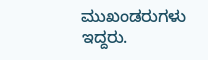ಮುಖಂಡರುಗಳು ಇದ್ದರು.